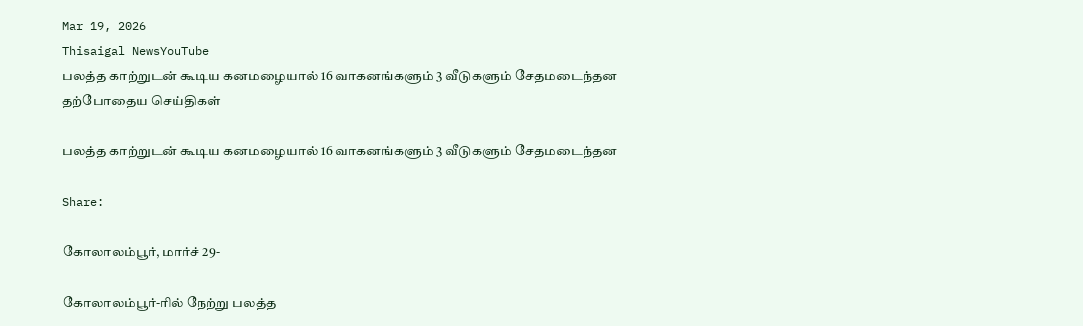Mar 19, 2026
Thisaigal NewsYouTube
பலத்த காற்றுடன் கூடிய கனமழையால் 16 வாகனங்களும் 3 வீடுகளும் சேதமடைந்தன
தற்போதைய செய்திகள்

பலத்த காற்றுடன் கூடிய கனமழையால் 16 வாகனங்களும் 3 வீடுகளும் சேதமடைந்தன

Share:

கோலாலம்பூர், மார்ச் 29-

கோலாலம்பூர்-ரில் நேற்று பலத்த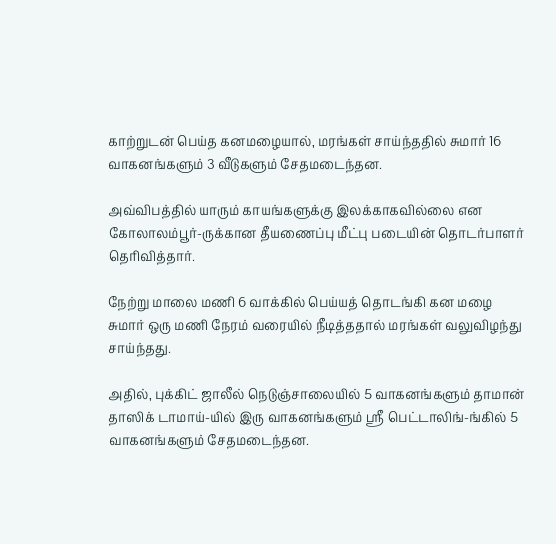காற்றுடன் பெய்த கனமழையால், மரங்கள் சாய்ந்ததில் சுமார் 16 வாகனங்களும் 3 வீடுகளும் சேதமடைந்தன.

அவ்விபத்தில் யாரும் காயங்களுக்கு இலக்காகவில்லை என கோலாலம்பூர்-ருக்கான தீயணைப்பு மீட்பு படையின் தொடர்பாளர் தெரிவித்தார்.

நேற்று மாலை மணி 6 வாக்கில் பெய்யத் தொடங்கி கன மழை சுமார் ஒரு மணி நேரம் வரையில் நீடித்ததால் மரங்கள் வலுவிழந்து சாய்ந்தது.

அதில், புக்கிட் ஜாலீல் நெடுஞ்சாலையில் 5 வாகனங்களும் தாமான் தாஸிக் டாமாய்-யில் இரு வாகனங்களும் ஸ்ரீ பெட்டாலிங்-ங்கில் 5 வாகனங்களும் சேதமடைந்தன.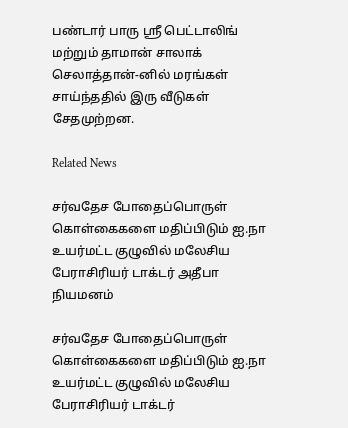பண்டார் பாரு ஸ்ரீ பெட்டாலிங் மற்றும் தாமான் சாலாக் செலாத்தான்-னில் மரங்கள் சாய்ந்ததில் இரு வீடுகள் சேதமுற்றன.

Related News

சர்வதேச போதைப்பொருள் கொள்கைகளை மதிப்பிடும் ஐ.நா உயர்மட்ட குழுவில் மலேசிய பேராசிரியர் டாக்டர் அதீபா நியமனம்

சர்வதேச போதைப்பொருள் கொள்கைகளை மதிப்பிடும் ஐ.நா உயர்மட்ட குழுவில் மலேசிய பேராசிரியர் டாக்டர்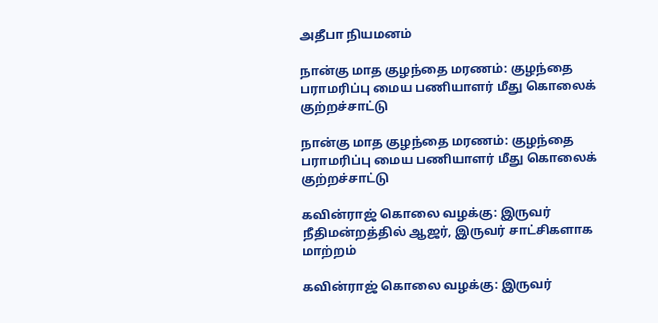அதீபா நியமனம்

நான்கு மாத குழந்தை மரணம்: குழந்தை பராமரிப்பு மைய பணியாளர் மீது கொலைக் குற்றச்சாட்டு

நான்கு மாத குழந்தை மரணம்: குழந்தை பராமரிப்பு மைய பணியாளர் மீது கொலைக் குற்றச்சாட்டு

கவின்ராஜ் கொலை வழக்கு: இருவர் நீதிமன்றத்தில் ஆஜர், இருவர் சாட்சிகளாக மாற்றம்

கவின்ராஜ் கொலை வழக்கு: இருவர்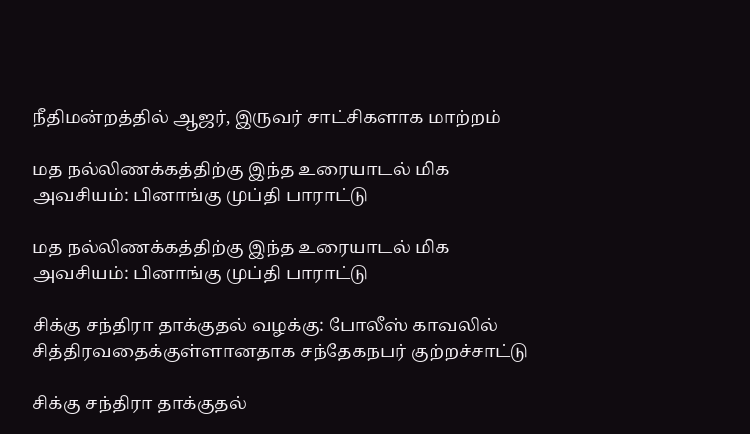நீதிமன்றத்தில் ஆஜர், இருவர் சாட்சிகளாக மாற்றம்

மத நல்லிணக்கத்திற்கு இந்த உரையாடல் மிக அவசியம்: பினாங்கு முப்தி பாராட்டு

மத நல்லிணக்கத்திற்கு இந்த உரையாடல் மிக அவசியம்: பினாங்கு முப்தி பாராட்டு

சிக்கு சந்திரா தாக்குதல் வழக்கு: போலீஸ் காவலில் சித்திரவதைக்குள்ளானதாக சந்தேகநபர் குற்றச்சாட்டு

சிக்கு சந்திரா தாக்குதல்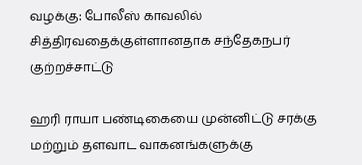வழக்கு: போலீஸ் காவலில் சித்திரவதைக்குள்ளானதாக சந்தேகநபர் குற்றச்சாட்டு

ஹரி ராயா பண்டிகையை முன்னிட்டு சரக்கு மற்றும் தளவாட வாகனங்களுக்கு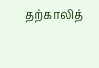தற்காலித்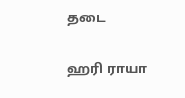தடை

ஹரி ராயா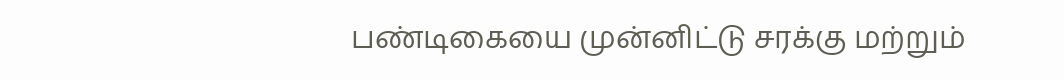பண்டிகையை முன்னிட்டு சரக்கு மற்றும்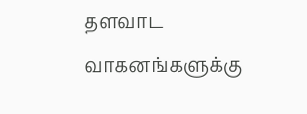தளவாட வாகனங்களுக்கு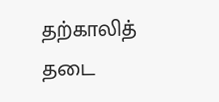தற்காலித் தடை